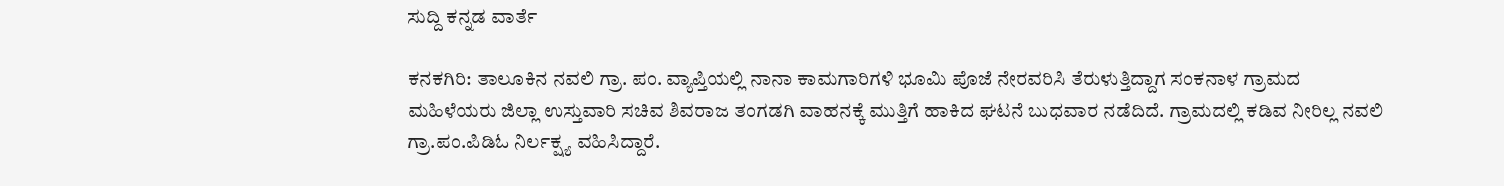ಸುದ್ದಿ ಕನ್ನಡ ವಾರ್ತೆ

ಕನಕಗಿರಿ: ತಾಲೂಕಿನ ನವಲಿ ಗ್ರಾ. ಪಂ. ವ್ಯಾಪ್ತಿಯಲ್ಲಿ ನಾನಾ ಕಾಮಗಾರಿಗಳಿ ಭೂಮಿ ಪೊಜೆ ನೇರವರಿಸಿ ತೆರುಳುತ್ತಿದ್ದಾಗ ಸಂಕನಾಳ ಗ್ರಾಮದ ಮಹಿಳೆಯರು ಜಿಲ್ಲಾ ಉಸ್ತುವಾರಿ ಸಚಿವ ಶಿವರಾಜ ತಂಗಡಗಿ ವಾಹನಕ್ಕೆ ಮುತ್ತಿಗೆ ಹಾಕಿದ ಘಟನೆ ಬುಧವಾರ ನಡೆದಿದೆ. ಗ್ರಾಮದಲ್ಲಿ ಕಡಿವ ನೀರಿಲ್ಲ ನವಲಿ ಗ್ರಾ.ಪಂ.ಪಿಡಿಓ ನಿರ್ಲಕ್ಷ್ಯ ವಹಿಸಿದ್ದಾರೆ.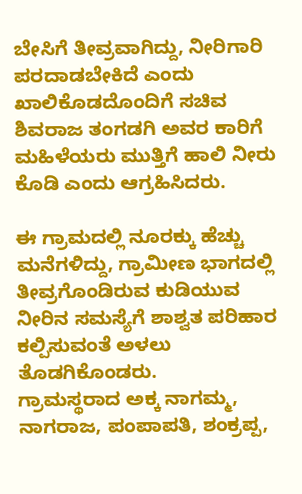ಬೇಸಿಗೆ ತೀವ್ರವಾಗಿದ್ದು, ನೀರಿಗಾರಿ ಪರದಾಡಬೇಕಿದೆ ಎಂದು ಖಾಲಿಕೊಡದೊಂದಿಗೆ ಸಚಿವ ಶಿವರಾಜ ತಂಗಡಗಿ ಅವರ ಕಾರಿಗೆ ಮಹಿಳೆಯರು ಮುತ್ತಿಗೆ ಹಾಲಿ ನೀರು ಕೊಡಿ ಎಂದು ಆಗ್ರಹಿಸಿದರು.

ಈ ಗ್ರಾಮದಲ್ಲಿ ನೂರಕ್ಕು ಹೆಚ್ಚು ಮನೆಗಳಿದ್ದು, ಗ್ರಾಮೀಣ ಭಾಗದಲ್ಲಿ ತೀವ್ರಗೊಂಡಿರುವ ಕುಡಿಯುವ ನೀರಿನ ಸಮಸ್ಯೆಗೆ ಶಾಶ್ವತ ಪರಿಹಾರ ಕಲ್ಪಿಸುವಂತೆ ಅಳಲು ತೊಡಗಿಕೊಂಡರು.
ಗ್ರಾಮಸ್ಥರಾದ ಅಕ್ಕ ನಾಗಮ್ಮ, ನಾಗರಾಜ, ಪಂಪಾಪತಿ, ಶಂಕ್ರಪ್ಪ,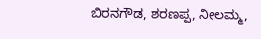ಬಿರನಗೌಡ, ಶರಣಪ್ಪ, ನೀಲಮ್ಮ,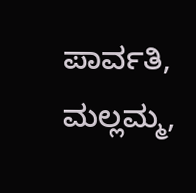ಪಾರ್ವತಿ, ಮಲ್ಲಮ್ಮ,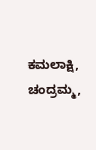ಕಮಲಾಕ್ಷಿ, ಚಂದ್ರಮ್ಮ,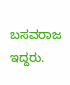ಬಸವರಾಜ ಇದ್ದರು.